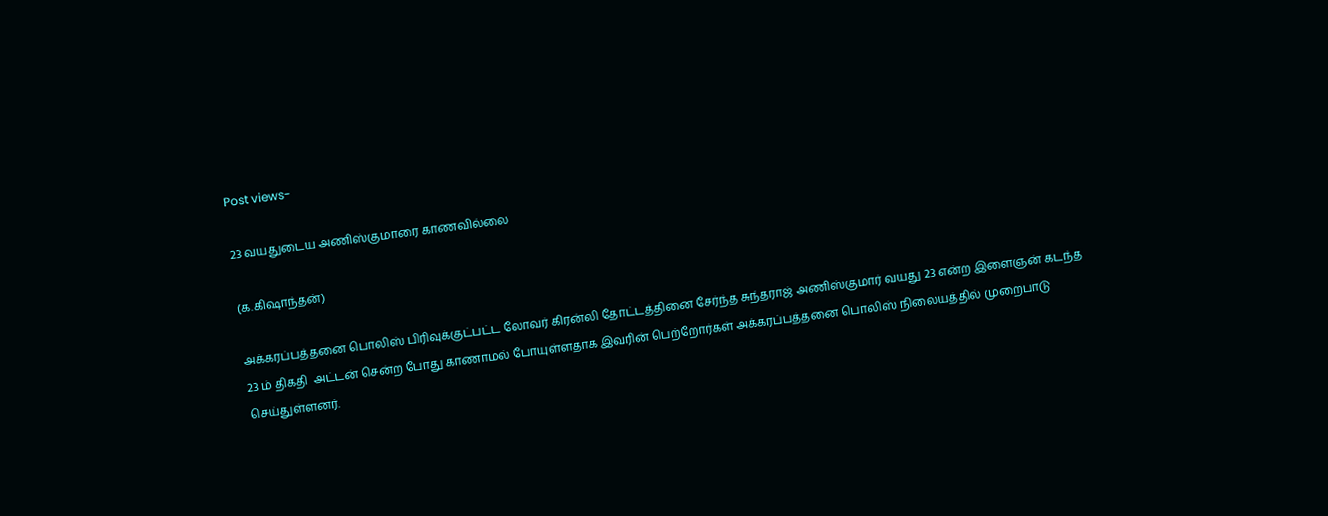Post views-

23 வயதுடைய அணிஸ்குமாரை காணவில்லை

(க.கிஷாந்தன்)

அக்கரப்பத்தனை பொலிஸ் பிரிவுக்குட்பட்ட லோவர் கிரன்லி தோட்டத்தினை சேர்ந்த சுந்தராஜ் அணிஸ்குமார் வயது 23 என்ற இளைஞன் கடந்த 23 ம் திகதி  அட்டன் சென்ற போது காணாமல் போயுள்ளதாக இவரின் பெற்றோர்கள் அக்கரப்பத்தனை பொலிஸ் நிலையத்தில் முறைபாடு செய்துள்ளனர்.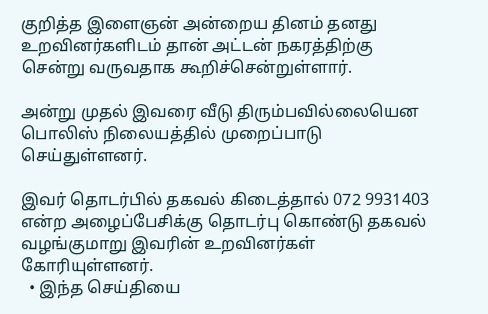குறித்த இளைஞன் அன்றைய தினம் தனது உறவினர்களிடம் தான் அட்டன் நகரத்திற்கு சென்று வருவதாக கூறிச்சென்றுள்ளார்.

அன்று முதல் இவரை வீடு திரும்பவில்லையென பொலிஸ் நிலையத்தில் முறைப்பாடு செய்துள்ளனர்.

இவர் தொடர்பில் தகவல் கிடைத்தால் 072 9931403 என்ற அழைப்பேசிக்கு தொடர்பு கொண்டு தகவல் வழங்குமாறு இவரின் உறவினர்கள் கோரியுள்ளனர்.
  • இந்த செய்தியை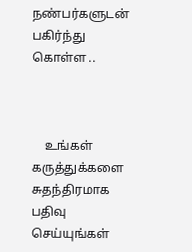நண்பர்களுடன் பகிர்ந்து கொள்ள ..



    உங்கள் கருத்துக்களை சுதந்திரமாக பதிவு செய்யுங்கள்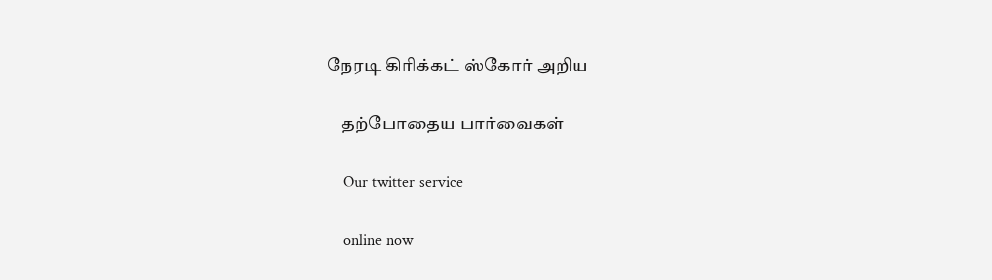நேரடி கிரிக்கட் ஸ்கோர் அறிய

    தற்போதைய பார்வைகள்

    Our twitter service

    online now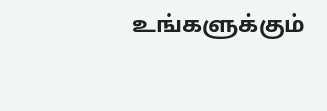உங்களுக்கும்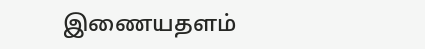இணையதளம்